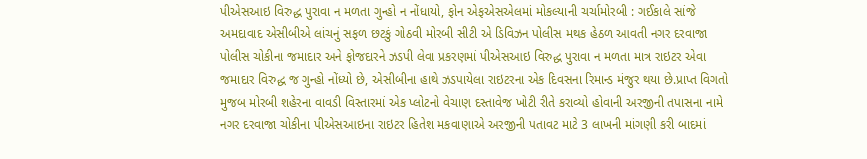પીએસઆઇ વિરુદ્ધ પુરાવા ન મળતા ગુન્હો ન નોંધાયો, ફોન એફએસએલમાં મોકલ્યાની ચર્ચામોરબી : ગઈકાલે સાંજે અમદાવાદ એસીબીએ લાંચનું સફળ છટકું ગોઠવી મોરબી સીટી એ ડિવિઝન પોલીસ મથક હેઠળ આવતી નગર દરવાજા પોલીસ ચોકીના જમાદાર અને ફોજદારને ઝડપી લેવા પ્રકરણમાં પીએસઆઇ વિરુદ્ધ પુરાવા ન મળતા માત્ર રાઇટર એવા જમાદાર વિરુદ્ધ જ ગુન્હો નોંધ્યો છે, એસીબીના હાથે ઝડપાયેલા રાઇટરના એક દિવસના રિમાન્ડ મંજુર થયા છે.પ્રાપ્ત વિગતો મુજબ મોરબી શહેરના વાવડી વિસ્તારમાં એક પ્લોટનો વેચાણ દસ્તાવેજ ખોટી રીતે કરાવ્યો હોવાની અરજીની તપાસના નામે નગર દરવાજા ચોકીના પીએસઆઇના રાઇટર હિતેશ મકવાણાએ અરજીની પતાવટ માટે 3 લાખની માંગણી કરી બાદમાં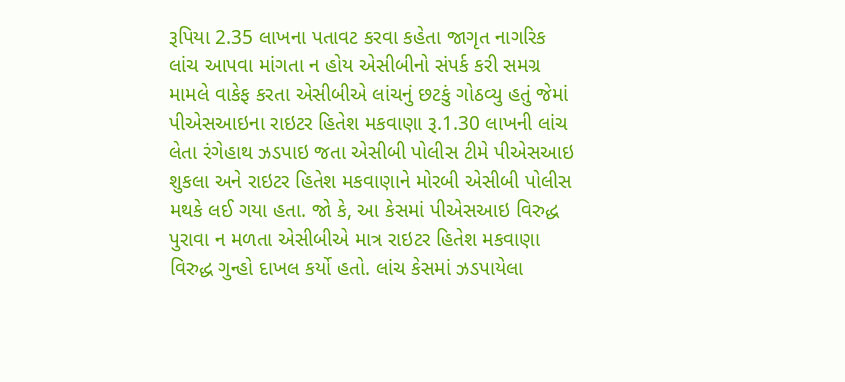રૂપિયા 2.35 લાખના પતાવટ કરવા કહેતા જાગૃત નાગરિક લાંચ આપવા માંગતા ન હોય એસીબીનો સંપર્ક કરી સમગ્ર મામલે વાકેફ કરતા એસીબીએ લાંચનું છટકું ગોઠવ્યુ હતું જેમાં પીએસઆઇના રાઇટર હિતેશ મકવાણા રૂ.1.30 લાખની લાંચ લેતા રંગેહાથ ઝડપાઇ જતા એસીબી પોલીસ ટીમે પીએસઆઇ શુકલા અને રાઇટર હિતેશ મકવાણાને મોરબી એસીબી પોલીસ મથકે લઈ ગયા હતા. જો કે, આ કેસમાં પીએસઆઇ વિરુદ્ધ પુરાવા ન મળતા એસીબીએ માત્ર રાઇટર હિતેશ મકવાણા વિરુદ્ધ ગુન્હો દાખલ કર્યો હતો. લાંચ કેસમાં ઝડપાયેલા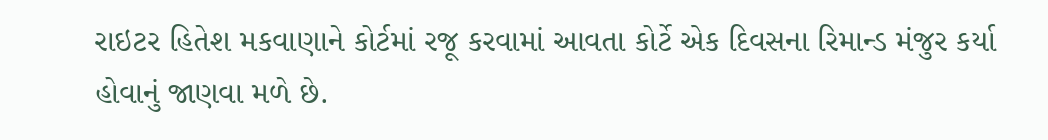રાઇટર હિતેશ મકવાણાને કોર્ટમાં રજૂ કરવામાં આવતા કોર્ટે એક દિવસના રિમાન્ડ મંજુર કર્યા હોવાનું જાણવા મળે છે.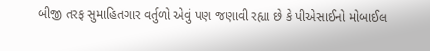બીજી તરફ સુમાહિતગાર વર્તુળો એવું પણ જણાવી રહ્યા છે કે પીએસાઈનો મોબાઈલ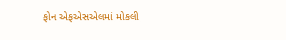ફોન એફએસએલમાં મોકલી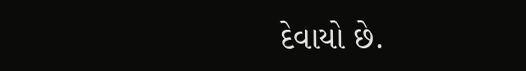દેવાયો છે.